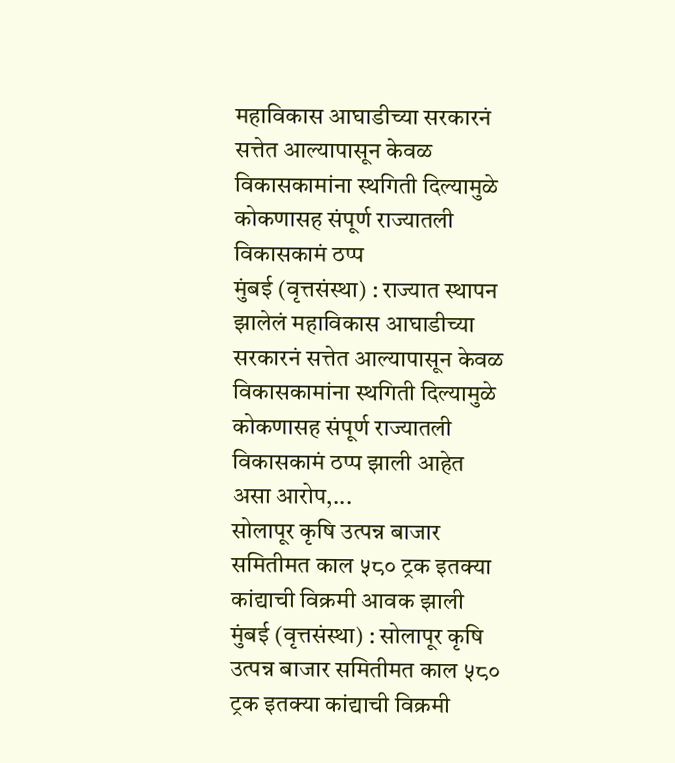महाविकास आघाडीच्या सरकारनं सत्तेत आल्यापासून केवळ विकासकामांना स्थगिती दिल्यामुळे कोकणासह संपूर्ण राज्यातली विकासकामं ठप्प
मुंबई (वृत्तसंस्था) : राज्यात स्थापन झालेलं महाविकास आघाडीच्या सरकारनं सत्तेत आल्यापासून केवळ विकासकामांना स्थगिती दिल्यामुळे कोकणासह संपूर्ण राज्यातली विकासकामं ठप्प झाली आहेत असा आरोप,...
सोलापूर कृषि उत्पन्न बाजार समितीमत काल ५८० ट्रक इतक्या कांद्याची विक्रमी आवक झाली
मुंबई (वृत्तसंस्था) : सोलापूर कृषि उत्पन्न बाजार समितीमत काल ५८० ट्रक इतक्या कांद्याची विक्रमी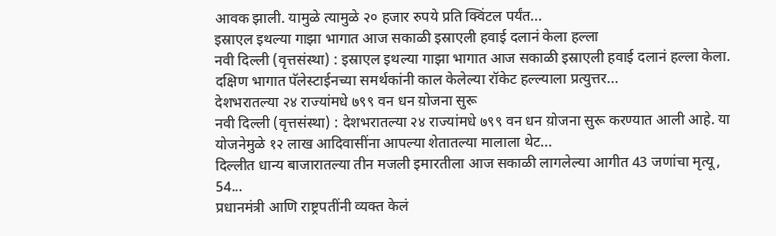आवक झाली. यामुळे त्यामुळे २० हजार रुपये प्रति क्विंटल पर्यंत...
इस्राएल इथल्या गाझा भागात आज सकाळी इस्राएली हवाई दलानं केला हल्ला
नवी दिल्ली (वृत्तसंस्था) : इस्राएल इथल्या गाझा भागात आज सकाळी इस्राएली हवाई दलानं हल्ला केला. दक्षिण भागात पॅलेस्टाईनच्या समर्थकांनी काल केलेल्या रॉकेट हल्ल्याला प्रत्युत्तर...
देशभरातल्या २४ राज्यांमधे ७९९ वन धन य़ोजना सुरू
नवी दिल्ली (वृत्तसंस्था) : देशभरातल्या २४ राज्यांमधे ७९९ वन धन य़ोजना सुरू करण्यात आली आहे. या योजनेमुळे १२ लाख आदिवासींना आपल्या शेतातल्या मालाला थेट...
दिल्लीत धान्य बाजारातल्या तीन मजली इमारतीला आज सकाळी लागलेल्या आगीत 43 जणांचा मृत्यू, 54...
प्रधानमंत्री आणि राष्ट्रपतींनी व्यक्त केलं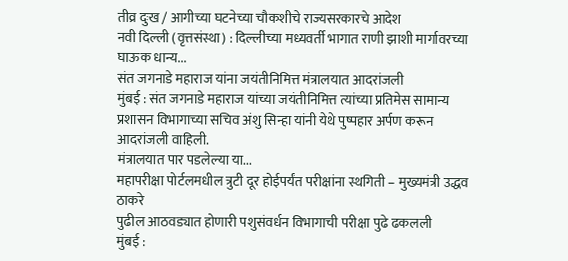तीव्र दुःख / आगीच्या घटनेच्या चौकशीचे राज्यसरकारचे आदेश
नवी दिल्ली (वृत्तसंस्था) : दिल्लीच्या मध्यवर्ती भागात राणी झाशी मार्गावरच्या घाऊक धान्य...
संत जगनाडे महाराज यांना जयंतीनिमित्त मंत्रालयात आदरांजली
मुंबई : संत जगनाडे महाराज यांच्या जयंतीनिमित्त त्यांच्या प्रतिमेस सामान्य प्रशासन विभागाच्या सचिव अंशु सिन्हा यांनी येथे पुष्पहार अर्पण करून आदरांजली वाहिली.
मंत्रालयात पार पडलेल्या या...
महापरीक्षा पोर्टलमधील त्रुटी दूर होईपर्यंत परीक्षांना स्थगिती – मुख्यमंत्री उद्धव ठाकरे
पुढील आठवड्यात होणारी पशुसंवर्धन विभागाची परीक्षा पुढे ढकलली
मुंबई :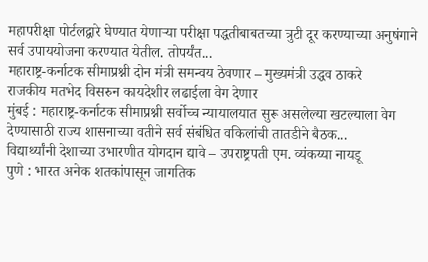महापरीक्षा पोर्टलद्वारे घेण्यात येणाऱ्या परीक्षा पद्धतीबाबतच्या त्रुटी दूर करण्याच्या अनुषंगाने सर्व उपाययोजना करण्यात येतील. तोपर्यंत...
महाराष्ट्र-कर्नाटक सीमाप्रश्नी दोन मंत्री समन्वय ठेवणार – मुख्यमंत्री उद्धव ठाकरे
राजकीय मतभेद विसरुन कायदेशीर लढाईला वेग देणार
मुंबई : महाराष्ट्र-कर्नाटक सीमाप्रश्नी सर्वोच्च न्यायालयात सुरू असलेल्या खटल्याला वेग देण्यासाठी राज्य शासनाच्या वतीने सर्व संबंधित वकिलांची तातडीने बैठक...
विद्यार्थ्यांनी देशाच्या उभारणीत योगदान द्यावे – उपराष्ट्रपती एम. व्यंकय्या नायडू
पुणे : भारत अनेक शतकांपासून जागतिक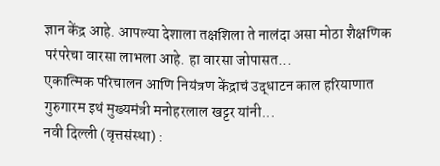ज्ञान केंद्र आहे. आपल्या देशाला तक्षशिला ते नालंदा असा मोठा शैक्षणिक परंपरेचा वारसा लाभला आहे. हा वारसा जोपासत...
एकात्मिक परिचालन आणि नियंत्रण केंद्राचं उद्धाटन काल हरियाणात गुरुगारम इथं मुख्यमंत्री मनोहरलाल खट्टर यांनी...
नवी दिल्ली (वृत्तसंस्था) :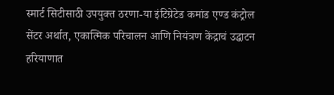स्मार्ट सिटीसाठी उपयुक्त ठरणा-या इंटिग्रेटेड कमांड एण्ड कंट्रोल सेंटर अर्थात, एकात्मिक परिचालन आणि नियंत्रण केंद्राचं उद्धाटन हरियाणात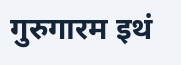गुरुगारम इथं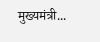मुख्यमंत्री...